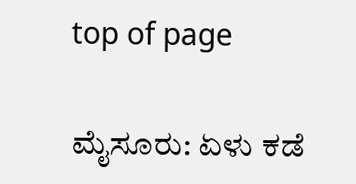top of page

ಮೈಸೂರು: ಏಳು ಕಡೆ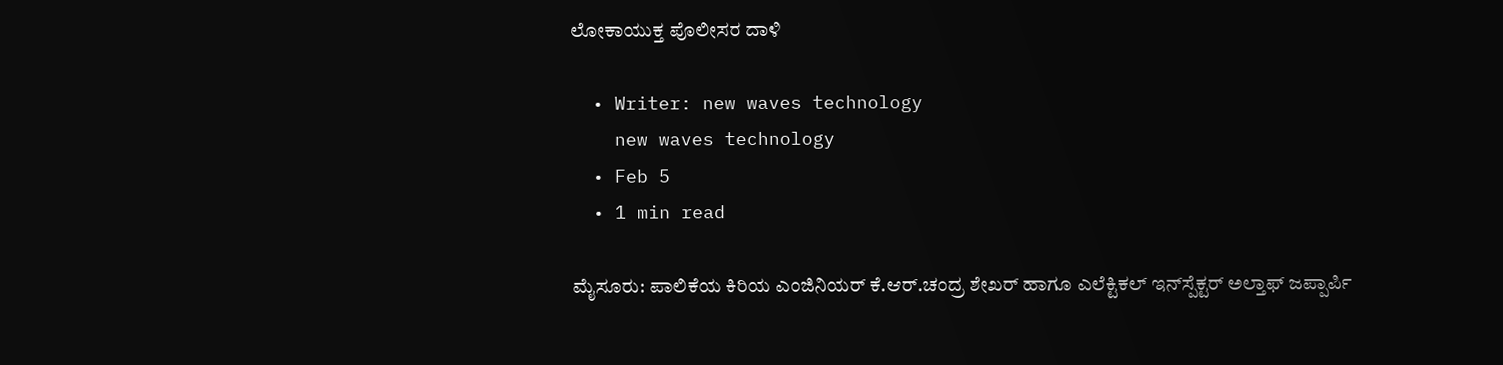ಲೋಕಾಯುಕ್ತ ಪೊಲೀಸರ ದಾಳಿ

  • Writer: new waves technology
    new waves technology
  • Feb 5
  • 1 min read

ಮೈಸೂರು: ಪಾಲಿಕೆಯ ಕಿರಿಯ ಎಂಜಿನಿಯರ್ ಕೆ.ಆರ್.ಚಂದ್ರ ಶೇಖರ್ ಹಾಗೂ ಎಲೆಕ್ಟಿಕಲ್ ಇನ್‌ಸ್ಪೆಕ್ಟರ್ ಅಲ್ತಾಫ್ ಜಪ್ಪಾರ್ಪಿ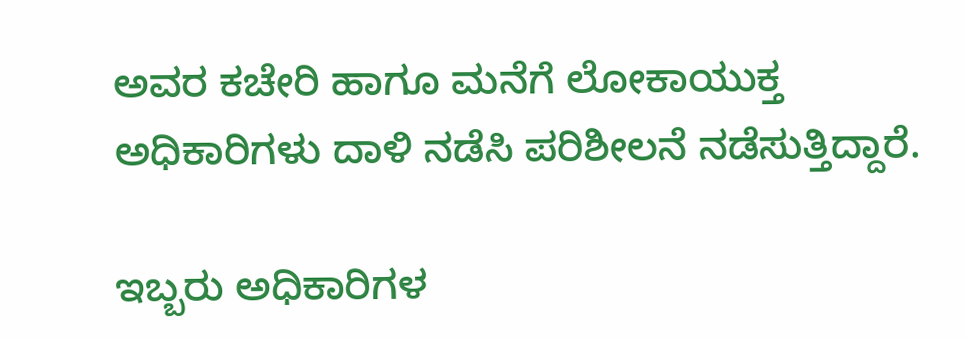ಅವರ ಕಚೇರಿ ಹಾಗೂ ಮನೆಗೆ ಲೋಕಾಯುಕ್ತ ಅಧಿಕಾರಿಗಳು ದಾಳಿ ನಡೆಸಿ ಪರಿಶೀಲನೆ ನಡೆಸುತ್ತಿದ್ದಾರೆ.

ಇಬ್ಬರು ಅಧಿಕಾರಿಗಳ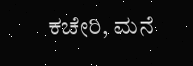ಕಚೇರಿ, ಮನೆ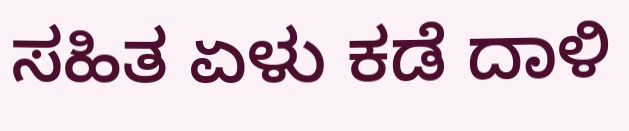ಸಹಿತ ಏಳು ಕಡೆ ದಾಳಿ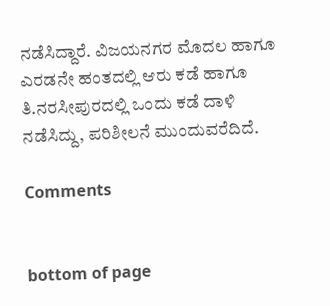ನಡೆಸಿದ್ದಾರೆ. ವಿಜಯನಗರ ಮೊದಲ ಹಾಗೂ ಎರಡನೇ ಹಂತದಲ್ಲಿ ಆರು ಕಡೆ ಹಾಗೂ ತಿ.ನರಸೀಪುರದಲ್ಲಿ ಒಂದು ಕಡೆ ದಾಳಿ ನಡೆಸಿದ್ದು, ಪರಿಶೀಲನೆ ಮುಂದುವರೆದಿದೆ.

Comments


bottom of page